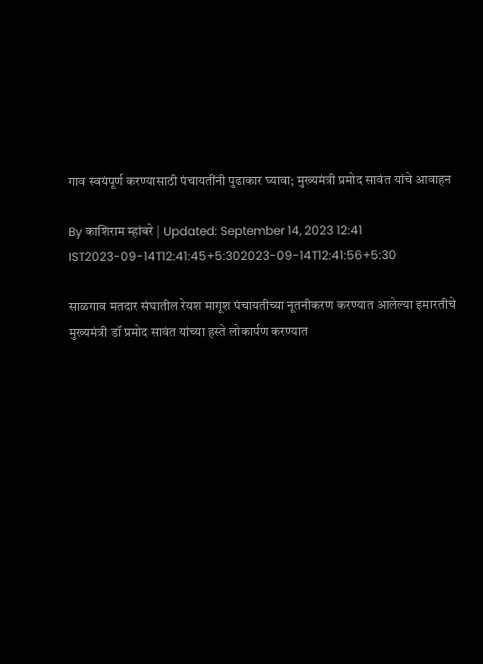गाव स्वयंपूर्ण करण्यासाठी पंचायतींनी पुढाकार घ्यावा; मुख्यमंत्री प्रमोद सावंत यांचे आवाहन

By काशिराम म्हांबरे | Updated: September 14, 2023 12:41 IST2023-09-14T12:41:45+5:302023-09-14T12:41:56+5:30

साळगाव मतदार संघातील रेयश मागूश पंचायतीच्या नूतनीकरण करण्यात आलेल्या इमारतीचे मुख्यमंत्री डॉ प्रमोद सावंत यांच्या हस्ते लोकार्पण करण्यात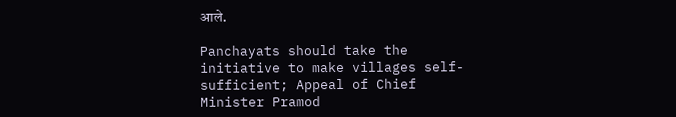आले.

Panchayats should take the initiative to make villages self-sufficient; Appeal of Chief Minister Pramod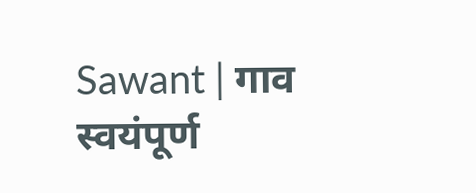Sawant | गाव स्वयंपूर्ण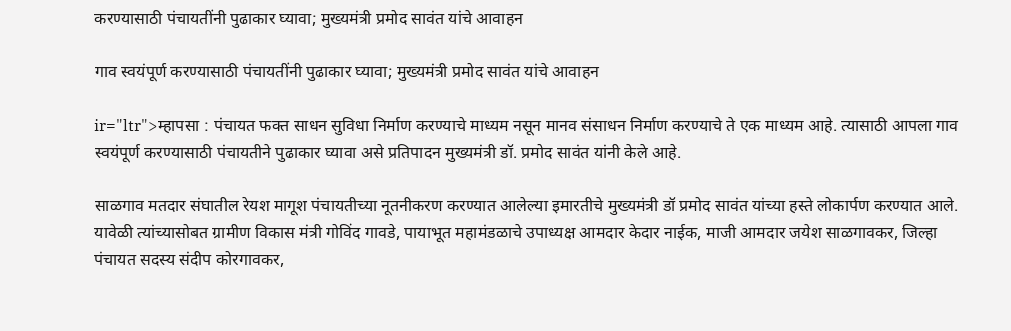करण्यासाठी पंचायतींनी पुढाकार घ्यावा; मुख्यमंत्री प्रमोद सावंत यांचे आवाहन

गाव स्वयंपूर्ण करण्यासाठी पंचायतींनी पुढाकार घ्यावा; मुख्यमंत्री प्रमोद सावंत यांचे आवाहन

ir="ltr">म्हापसा : पंचायत फक्त साधन सुविधा निर्माण करण्याचे माध्यम नसून मानव संसाधन निर्माण करण्याचे ते एक माध्यम आहे. त्यासाठी आपला गाव स्वयंपूर्ण करण्यासाठी पंचायतीने पुढाकार घ्यावा असे प्रतिपादन मुख्यमंत्री डॉ. प्रमोद सावंत यांनी केले आहे.

साळगाव मतदार संघातील रेयश मागूश पंचायतीच्या नूतनीकरण करण्यात आलेल्या इमारतीचे मुख्यमंत्री डॉ प्रमोद सावंत यांच्या हस्ते लोकार्पण करण्यात आले. यावेळी त्यांच्यासोबत ग्रामीण विकास मंत्री गोविंद गावडे, पायाभूत महामंडळाचे उपाध्यक्ष आमदार केदार नाईक, माजी आमदार जयेश साळगावकर, जिल्हा पंचायत सदस्य संदीप कोरगावकर,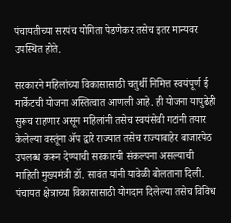पंचायतीच्या सरपंच योगिता पेडणेकर तसेच इतर मान्यवर उपस्थित होते.

सरकारने महिलांच्या विकासासाठी चतुर्थी निमित्त स्वयंपूर्ण ई मार्केटची योजना अस्तित्वात आणली आहे. ही योजना यापुढेही सुरूच राहणार असून महिलांनी तसेच स्वयंसेवी गटांनी तयार केलेल्या वस्तूंना ॲप द्वारे राज्यात तसेच राज्याबाहेर बाजारपेठ उपलब्ध करून देण्याची सरकारची संकल्पना असल्याची माहिती मुख्यमंत्री डॉ. सावंत यांनी यावेळी बोलताना दिली. पंचायत क्षेत्राच्या विकासासाठी योगदान दिलेल्या तसेच विविध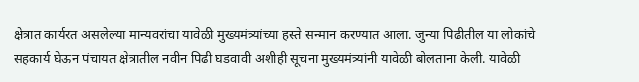क्षेत्रात कार्यरत असलेल्या मान्यवरांचा यावेळी मुख्यमंत्र्यांच्या हस्ते सन्मान करण्यात आला. जुन्या पिढीतील या लोकांचे सहकार्य घेऊन पंचायत क्षेत्रातील नवीन पिढी घडवावी अशीही सूचना मुख्यमंत्र्यांनी यावेळी बोलताना केली. यावेळी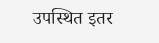उपस्थित इतर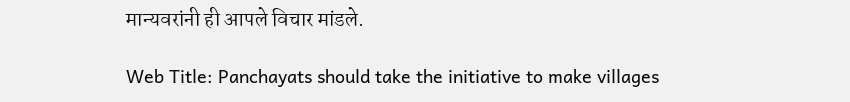मान्यवरांनी ही आपले विचार मांडले.

Web Title: Panchayats should take the initiative to make villages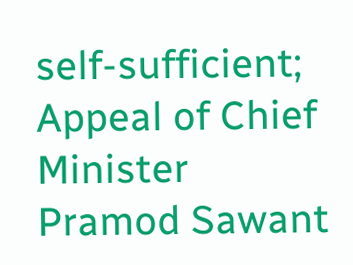self-sufficient; Appeal of Chief Minister Pramod Sawant